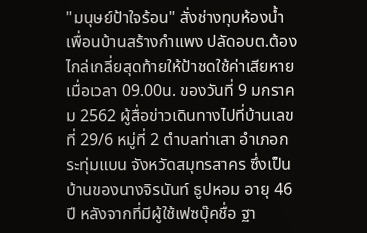"มนุษย์ป้าใจร้อน" สั่งช่างทุบห้องน้ำเพื่อนบ้านสร้างกำแพง ปลัดอบต.ต้องไกล่เกลี่ยสุดท้ายให้ป้าชดใช้ค่าเสียหาย
เมื่อเวลา 09.00น. ของวันที่ 9 มกราคม 2562 ผู้สื่อข่าวเดินทางไปที่บ้านเลขที่ 29/6 หมู่ที่ 2 ตำบลท่าเสา อำเภอกระทุ่มแบน จังหวัดสมุทรสาคร ซึ่งเป็นบ้านของนางจิรนันท์ ธูปหอม อายุ 46 ปี หลังจากที่มีผู้ใช้เฟซบุ๊คชื่อ ฐา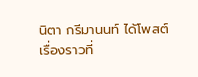นิตา กรีมานนท์ ได้โพสต์เรื่องราวที่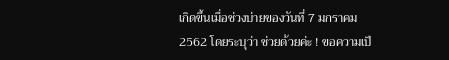เกิดขึ้นเมื่อช่วงบ่ายของวันที่ 7 มกราคม 2562 โดยระบุว่า ช่วยด้วยค่ะ ! ขอความเป็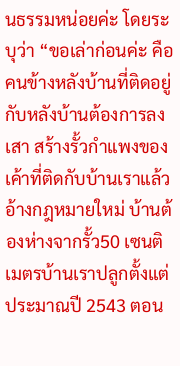นธรรมหน่อยค่ะ โดยระบุว่า “ขอเล่าก่อนค่ะ คือคนข้างหลังบ้านที่ติดอยู่กับหลังบ้านต้องการลงเสา สร้างรั้วกำแพงของเค้าที่ติดกับบ้านเราแล้วอ้างกฎหมายใหม่ บ้านต้องห่างจากรั้ว50 เซนติเมตรบ้านเราปลูกตั้งแต่ประมาณปี 2543 ตอน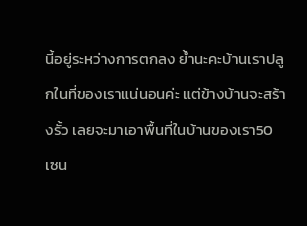นี้อยู่ระหว่างการตกลง ย้ำนะคะบ้านเราปลูกในที่ของเราแน่นอนค่ะ แต่ข้างบ้านจะสร้างรั้ว เลยจะมาเอาพื้นที่ในบ้านของเรา50 เซน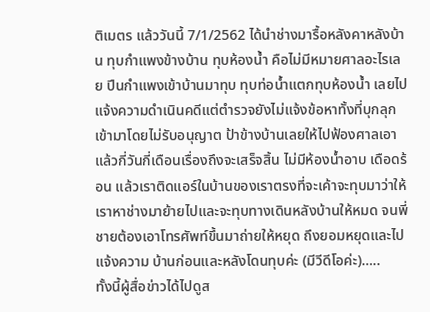ติเมตร แล้ววันนี้ 7/1/2562 ได้นำช่างมารื้อหลังคาหลังบ้าน ทุบกำแพงข้างบ้าน ทุบห้องน้ำ คือไม่มีหมายศาลอะไรเลย ปีนกำแพงเข้าบ้านมาทุบ ทุบท่อน้ำแตกทุบห้องน้ำ เลยไปแจ้งความดำเนินคดีแต่ตำรวจยังไม่แจ้งข้อหาทั้งที่บุกลุกเข้ามาโดยไม่รับอนุญาต ป้าข้างบ้านเลยให้ไปฟ้องศาลเอา แล้วกี่วันกี่เดือนเรื่องถึงจะเสร็จสิ้น ไม่มีห้องน้ำอาบ เดือดร้อน แล้วเราติดแอร์ในบ้านของเราตรงที่จะเค้าจะทุบมาว่าให้เราหาช่างมาย้ายไปและจะทุบทางเดินหลังบ้านให้หมด จนพี่ชายต้องเอาโทรศัพท์ขึ้นมาถ่ายให้หยุด ถึงยอมหยุดและไปแจ้งความ บ้านก่อนและหลังโดนทุบค่ะ (มีวีดีโอค่ะ)…..
ทั้งนี้ผู้สื่อข่าวได้ไปดูส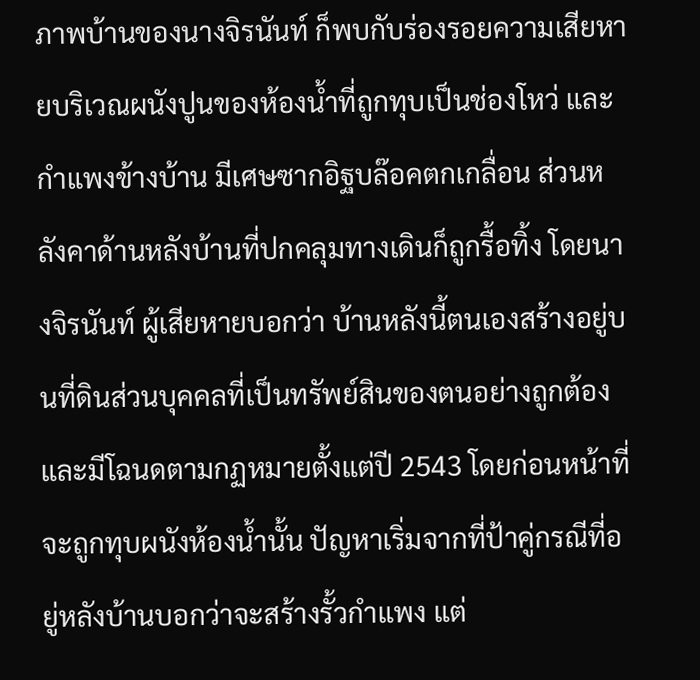ภาพบ้านของนางจิรนันท์ ก็พบกับร่องรอยความเสียหายบริเวณผนังปูนของห้องน้ำที่ถูกทุบเป็นช่องโหว่ และกำแพงข้างบ้าน มีเศษซากอิฐบล๊อคตกเกลื่อน ส่วนหลังคาด้านหลังบ้านที่ปกคลุมทางเดินก็ถูกรื้อทิ้ง โดยนางจิรนันท์ ผู้เสียหายบอกว่า บ้านหลังนี้ตนเองสร้างอยู่บนที่ดินส่วนบุคคลที่เป็นทรัพย์สินของตนอย่างถูกต้องและมีโฉนดตามกฏหมายตั้งแต่ปี 2543 โดยก่อนหน้าที่จะถูกทุบผนังห้องน้ำนั้น ปัญหาเริ่มจากที่ป้าคู่กรณีที่อยู่หลังบ้านบอกว่าจะสร้างรั้วกำแพง แต่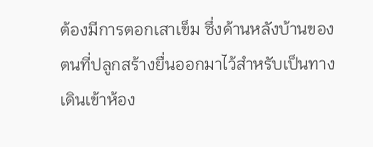ต้องมีการตอกเสาเข็ม ซึ่งด้านหลังบ้านของตนที่ปลูกสร้างยื่นออกมาไว้สำหรับเป็นทางเดินเข้าห้อง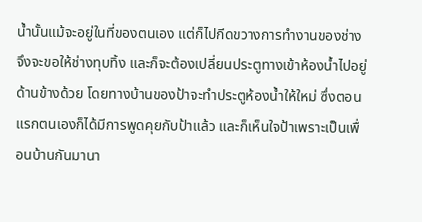น้ำนั้นแม้จะอยู่ในที่ของตนเอง แต่ก็ไปกีดขวางการทำงานของช่าง จึงจะขอให้ช่างทุบทิ้ง และก็จะต้องเปลี่ยนประตูทางเข้าห้องน้ำไปอยู่ด้านข้างด้วย โดยทางบ้านของป้าจะทำประตูห้องน้ำให้ใหม่ ซึ่งตอนแรกตนเองก็ได้มีการพูดคุยกับป้าแล้ว และก็เห็นใจป้าเพราะเป็นเพื่อนบ้านกันมานา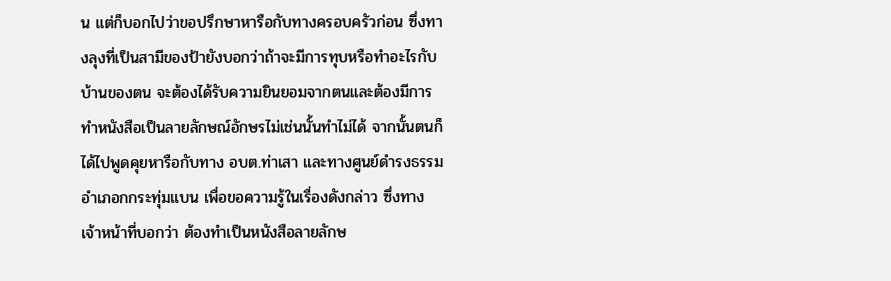น แต่ก็บอกไปว่าขอปรึกษาหารือกับทางครอบครัวก่อน ซึ่งทางลุงที่เป็นสามีของป้ายังบอกว่าถ้าจะมีการทุบหรือทำอะไรกับบ้านของตน จะต้องได้รับความยินยอมจากตนและต้องมีการทำหนังสือเป็นลายลักษณ์อักษรไม่เช่นนั้นทำไม่ได้ จากนั้นตนก็ได้ไปพูดคุยหารือกับทาง อบต.ท่าเสา และทางศูนย์ดำรงธรรมอำเภอกกระทุ่มแบน เพื่อขอความรู้ในเรื่องดังกล่าว ซึ่งทางเจ้าหน้าที่บอกว่า ต้องทำเป็นหนังสือลายลักษ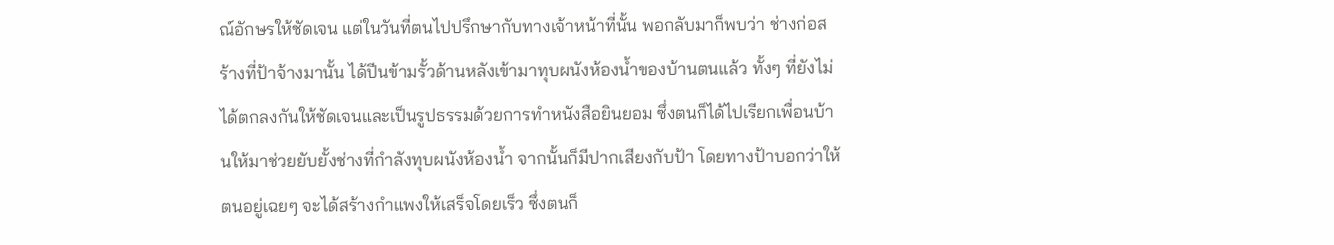ณ์อักษรให้ชัดเจน แต่ในวันที่ตนไปปรึกษากับทางเจ้าหน้าที่นั้น พอกลับมาก็พบว่า ช่างก่อสร้างที่ป้าจ้างมานั้น ได้ปีนข้ามรั้วด้านหลังเข้ามาทุบผนังห้องน้ำของบ้านตนแล้ว ทั้งๆ ที่ยังไม่ได้ตกลงกันให้ชัดเจนและเป็นรูปธรรมด้วยการทำหนังสือยินยอม ซึ่งตนก็ได้ไปเรียกเพื่อนบ้านให้มาช่วยยับยั้งช่างที่กำลังทุบผนังห้องน้ำ จากนั้นก็มีปากเสียงกับป้า โดยทางป้าบอกว่าให้ตนอยู่เฉยๆ จะได้สร้างกำแพงให้เสร็จโดยเร็ว ซึ่งตนก็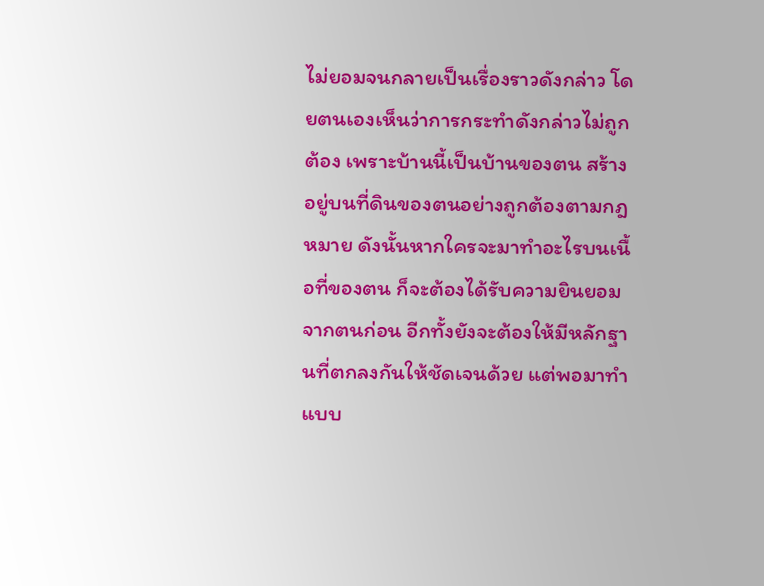ไม่ยอมจนกลายเป็นเรื่องราวดังกล่าว โดยตนเองเห็นว่าการกระทำดังกล่าวไม่ถูกต้อง เพราะบ้านนี้เป็นบ้านของตน สร้างอยู่บนที่ดินของตนอย่างถูกต้องตามกฎหมาย ดังนั้นหากใครจะมาทำอะไรบนเนื้อที่ของตน ก็จะต้องได้รับความยินยอมจากตนก่อน อีกทั้งยังจะต้องให้มีหลักฐานที่ตกลงกันให้ชัดเจนด้วย แต่พอมาทำแบบ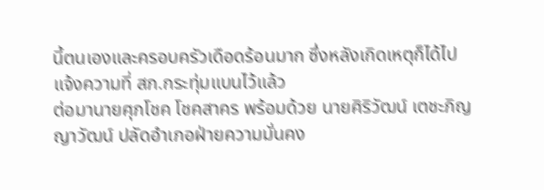นี้ตนเองและครอบครัวเดือดร้อนมาก ซึ่งหลังเกิดเหตุก็ได้ไปแจ้งความที่ สภ.กระทุ่มแบนไว้แล้ว
ต่อมานายศุภโชค โชคสาคร พร้อมด้วย นายศิริวัฒน์ เตชะภิญญาวัฒน์ ปลัดอำเภอฝ่ายความมั่นคง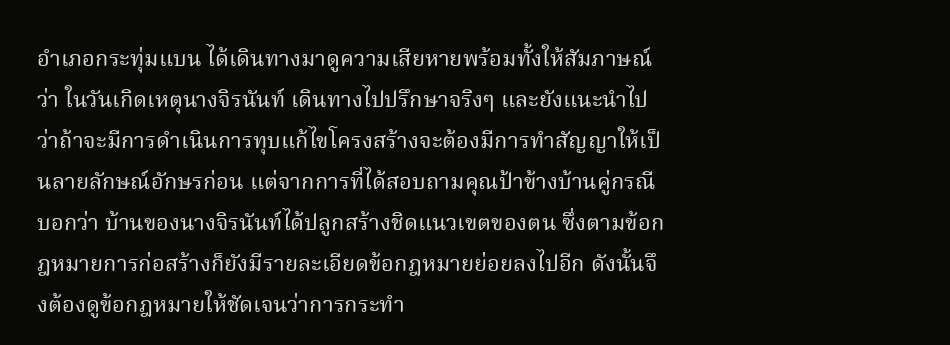อำเภอกระทุ่มแบน ได้เดินทางมาดูความเสียหายพร้อมทั้งให้สัมภาษณ์ว่า ในวันเกิดเหตุนางจิรนันท์ เดินทางไปปรึกษาจริงๆ และยังแนะนำไปว่าถ้าจะมีการดำเนินการทุบแก้ไขโครงสร้างจะต้องมีการทำสัญญาให้เป็นลายลักษณ์อักษรก่อน แต่จากการที่ได้สอบถามคุณป้าข้างบ้านคู่กรณีบอกว่า บ้านของนางจิรนันท์ได้ปลูกสร้างชิดแนวเขตของตน ซึ่งตามข้อกฎหมายการก่อสร้างก็ยังมีรายละเอียดข้อกฎหมายย่อยลงไปอีก ดังนั้นจึงต้องดูข้อกฎหมายให้ชัดเจนว่าการกระทำ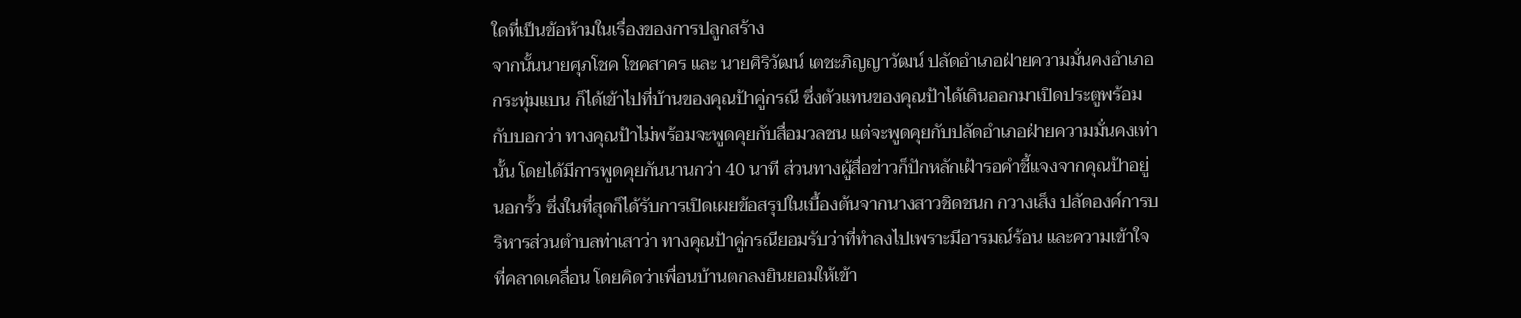ใดที่เป็นข้อห้ามในเรื่องของการปลูกสร้าง
จากนั้นนายศุภโชค โชคสาคร และ นายศิริวัฒน์ เตชะภิญญาวัฒน์ ปลัดอำเภอฝ่ายความมั่นคงอำเภอกระทุ่มแบน ก็ได้เข้าไปที่บ้านของคุณป้าคู่กรณี ซึ่งตัวแทนของคุณป้าได้เดินออกมาเปิดประตูพร้อมกับบอกว่า ทางคุณป้าไม่พร้อมจะพูดคุยกับสื่อมวลชน แต่จะพูดคุยกับปลัดอำเภอฝ่ายความมั่นคงเท่านั้น โดยได้มีการพูดคุยกันนานกว่า 40 นาที ส่วนทางผู้สื่อข่าวก็ปักหลักเฝ้ารอคำชี้แจงจากคุณป้าอยู่นอกรั้ว ซึ่งในที่สุดก็ได้รับการเปิดเผยข้อสรุปในเบื้องต้นจากนางสาวชิดชนก กวางเส็ง ปลัดองค์การบริหารส่วนตำบลท่าเสาว่า ทางคุณป้าคู่กรณียอมรับว่าที่ทำลงไปเพราะมีอารมณ์ร้อน และความเข้าใจที่คลาดเคลื่อน โดยคิดว่าเพื่อนบ้านตกลงยินยอมให้เข้า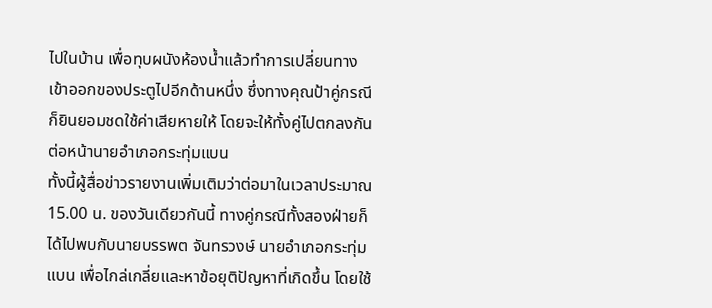ไปในบ้าน เพื่อทุบผนังห้องน้ำแล้วทำการเปลี่ยนทางเข้าออกของประตูไปอีกด้านหนึ่ง ซึ่งทางคุณป้าคู่กรณีก็ยินยอมชดใช้ค่าเสียหายให้ โดยจะให้ทั้งคู่ไปตกลงกันต่อหน้านายอำเภอกระทุ่มแบน
ทั้งนี้ผู้สื่อข่าวรายงานเพิ่มเติมว่าต่อมาในเวลาประมาณ 15.00 น. ของวันเดียวกันนี้ ทางคู่กรณีทั้งสองฝ่ายก็ได้ไปพบกับนายบรรพต จันทรวงษ์ นายอำเภอกระทุ่มแบน เพื่อไกล่เกลี่ยและหาข้อยุติปัญหาที่เกิดขึ้น โดยใช้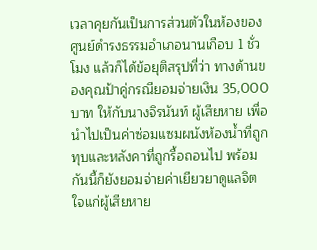เวลาคุยกันเป็นการส่วนตัวในห้องของศูนย์ดำรงธรรมอำเภอนานเกือบ 1 ชั่วโมง แล้วก็ได้ข้อยุติสรุปที่ว่า ทางด้านของคุณป้าคู่กรณียอมจ่ายเงิน 35,000 บาท ให้กับนางจิรนันท์ ผู้เสียหาย เพื่อนำไปเป็นค่าซ่อมแซมผนังห้องน้ำที่ถูกทุบและหลังคาที่ถูกรื้อถอนไป พร้อมกันนี้ก็ยังยอมจ่ายค่าเยียวยาดูแลจิตใจแก่ผู้เสียหาย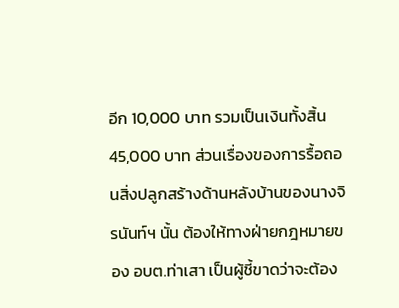อีก 10,000 บาท รวมเป็นเงินทั้งสิ้น 45,000 บาท ส่วนเรื่องของการรื้อถอนสิ่งปลูกสร้างด้านหลังบ้านของนางจิรนันท์ฯ นั้น ต้องให้ทางฝ่ายกฎหมายของ อบต.ท่าเสา เป็นผู้ชี้ขาดว่าจะต้อง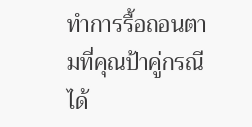ทำการรื้อถอนตามที่คุณป้าคู่กรณีได้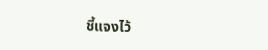ชี้แจงไว้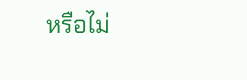หรือไม่